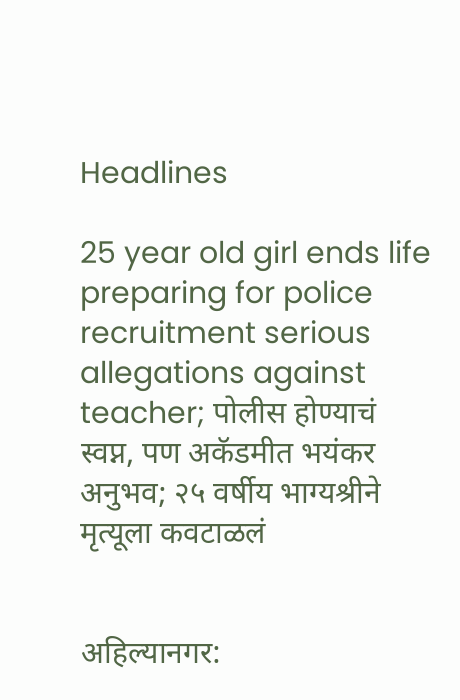Headlines

25 year old girl ends life preparing for police recruitment serious allegations against teacher; पोलीस होण्याचं स्वप्न, पण अकॅडमीत भयंकर अनुभव; २५ वर्षीय भाग्यश्रीने मृत्यूला कवटाळलं


अहिल्यानगर: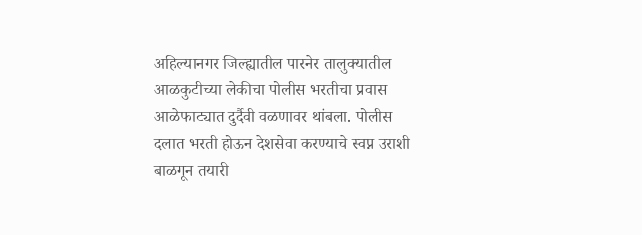अहिल्यानगर जिल्ह्यातील पारनेर तालुक्यातील आळकुटीच्या लेकीचा पोलीस भरतीचा प्रवास आळेफाट्यात दुर्दैवी वळणावर थांबला. पोलीस दलात भरती होऊन देशसेवा करण्याचे स्वप्न उराशी बाळगून तयारी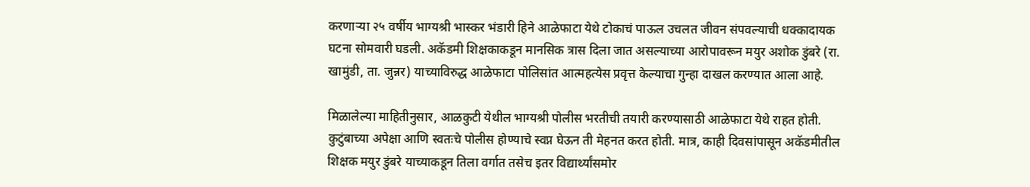करणाऱ्या २५ वर्षीय भाग्यश्री भास्कर भंडारी हिने आळेफाटा येथे टोकाचं पाऊल उचलत जीवन संपवल्याची धक्कादायक घटना सोमवारी घडली. अकॅडमी शिक्षकाकडून मानसिक त्रास दिला जात असल्याच्या आरोपावरून मयुर अशोक डुंबरे (रा. खामुंडी, ता. जुन्नर) याच्याविरुद्ध आळेफाटा पोलिसांत आत्महत्येस प्रवृत्त केल्याचा गुन्हा दाखल करण्यात आला आहे.

मिळालेल्या माहितीनुसार, आळकुटी येथील भाग्यश्री पोलीस भरतीची तयारी करण्यासाठी आळेफाटा येथे राहत होती. कुटुंबाच्या अपेक्षा आणि स्वतःचे पोलीस होण्याचे स्वप्न घेऊन ती मेहनत करत होती. मात्र, काही दिवसांपासून अकॅडमीतील शिक्षक मयुर डुंबरे याच्याकडून तिला वर्गात तसेच इतर विद्यार्थ्यांसमोर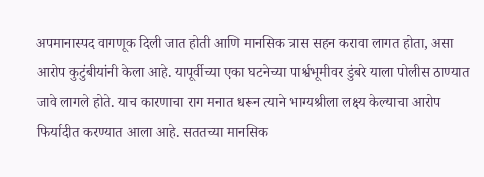अपमानास्पद वागणूक दिली जात होती आणि मानसिक त्रास सहन करावा लागत होता, असा आरोप कुटुंबीयांनी केला आहे. यापूर्वीच्या एका घटनेच्या पार्श्वभूमीवर डुंबरे याला पोलीस ठाण्यात जावे लागले होते. याच कारणाचा राग मनात धरून त्याने भाग्यश्रीला लक्ष्य केल्याचा आरोप फिर्यादीत करण्यात आला आहे. सततच्या मानसिक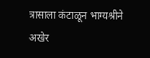त्रासाला कंटाळून भाग्यश्रीने अखेर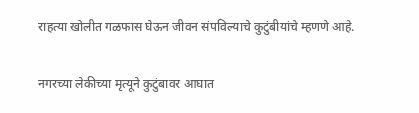राहत्या खोलीत गळफास घेऊन जीवन संपविल्याचे कुटुंबीयांचे म्हणणे आहे.

नगरच्या लेकीच्या मृत्यूने कुटुंबावर आघात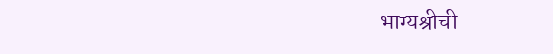भाग्यश्रीची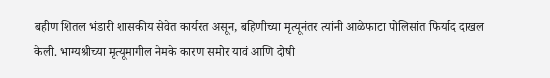बहीण शितल भंडारी शासकीय सेवेत कार्यरत असून, बहिणीच्या मृत्यूनंतर त्यांनी आळेफाटा पोलिसांत फिर्याद दाखल केली. भाग्यश्रीच्या मृत्यूमागील नेमके कारण समोर यावं आणि दोषी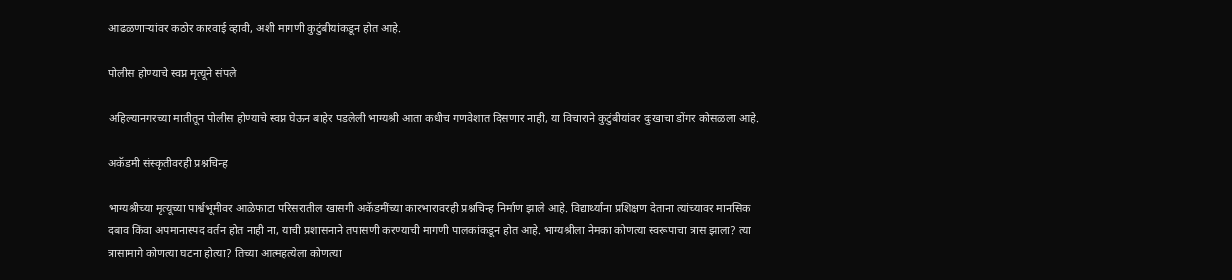आढळणाऱ्यांवर कठोर कारवाई व्हावी, अशी मागणी कुटुंबीयांकडून होत आहे.

पोलीस होण्याचे स्वप्न मृत्यूने संपले

अहिल्यानगरच्या मातीतून पोलीस होण्याचे स्वप्न घेऊन बाहेर पडलेली भाग्यश्री आता कधीच गणवेशात दिसणार नाही, या विचाराने कुटुंबीयांवर दुःखाचा डोंगर कोसळला आहे.

अकॅडमी संस्कृतीवरही प्रश्नचिन्ह

भाग्यश्रीच्या मृत्यूच्या पार्श्वभूमीवर आळेफाटा परिसरातील खासगी अकॅडमींच्या कारभारावरही प्रश्नचिन्ह निर्माण झाले आहे. विद्यार्थ्यांना प्रशिक्षण देताना त्यांच्यावर मानसिक दबाव किंवा अपमानास्पद वर्तन होत नाही ना, याची प्रशासनाने तपासणी करण्याची मागणी पालकांकडून होत आहे. भाग्यश्रीला नेमका कोणत्या स्वरूपाचा त्रास झाला? त्या त्रासामागे कोणत्या घटना होत्या? तिच्या आत्महत्येला कोणत्या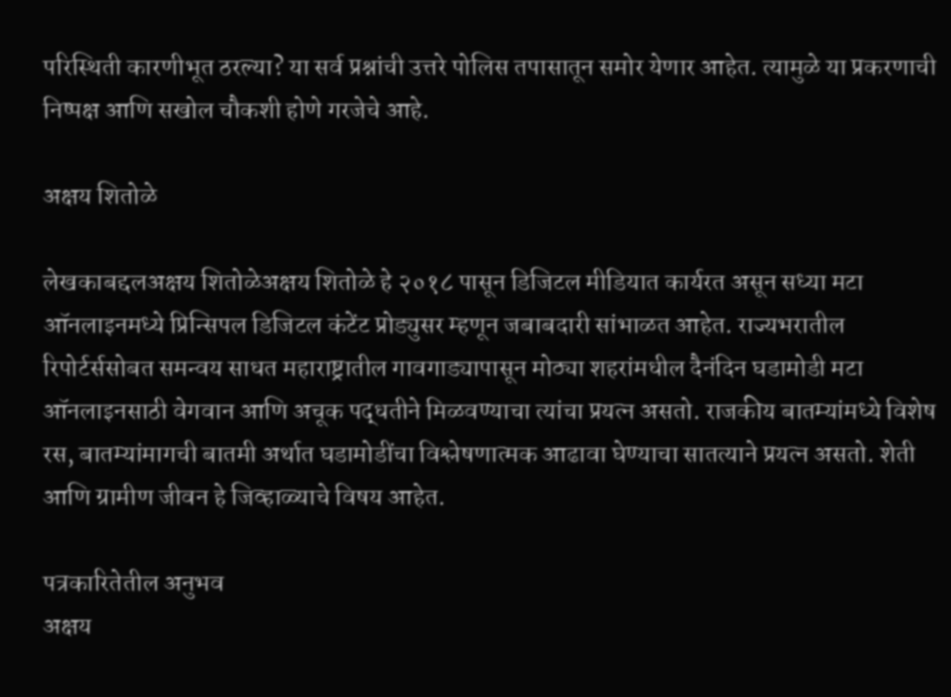परिस्थिती कारणीभूत ठरल्या? या सर्व प्रश्नांची उत्तरे पोलिस तपासातून समोर येणार आहेत. त्यामुळे या प्रकरणाची निष्पक्ष आणि सखोल चौकशी होणे गरजेचे आहे.

अक्षय शितोळे

लेखकाबद्दलअक्षय शितोळेअक्षय शितोळे हे २०१८ पासून डिजिटल मीडियात कार्यरत असून सध्या मटा ऑनलाइनमध्ये प्रिन्सिपल डिजिटल कंटेंट प्रोड्युसर म्हणून जबाबदारी सांभाळत आहेत. राज्यभरातील रिपोर्टर्ससोबत समन्वय साधत महाराष्ट्रातील गावगाड्यापासून मोठ्या शहरांमधील दैनंदिन घडामोडी मटा ऑनलाइनसाठी वेगवान आणि अचूक पद्धतीने मिळवण्याचा त्यांचा प्रयत्न असतो. राजकीय बातम्यांमध्ये विशेष रस, बातम्यांमागची बातमी अर्थात घडामोडींचा विश्लेषणात्मक आढावा घेण्याचा सातत्याने प्रयत्न असतो. शेती आणि ग्रामीण जीवन हे जिव्हाळ्याचे विषय आहेत.

पत्रकारितेतील अनुभव
अक्षय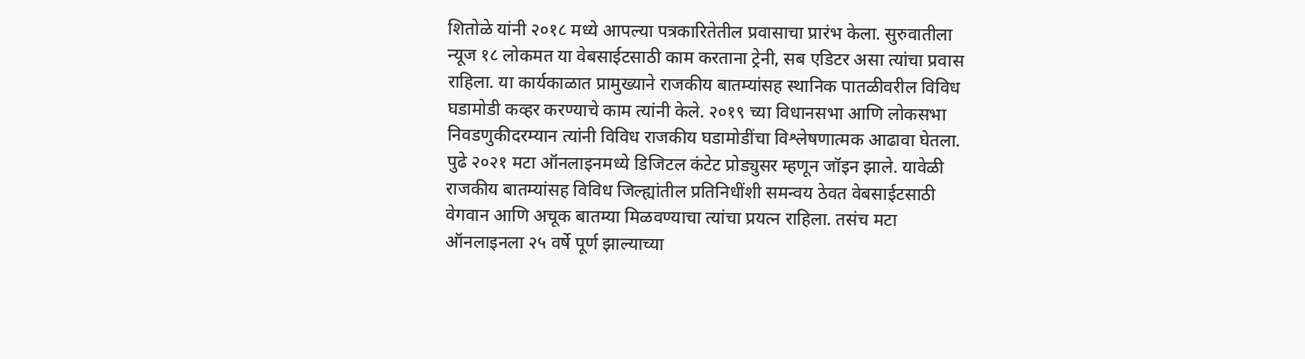शितोळे यांनी २०१८ मध्ये आपल्या पत्रकारितेतील प्रवासाचा प्रारंभ केला. सुरुवातीला न्यूज १८ लोकमत या वेबसाईटसाठी काम करताना ट्रेनी, सब एडिटर असा त्यांचा प्रवास राहिला. या कार्यकाळात प्रामुख्याने राजकीय बातम्यांसह स्थानिक पातळीवरील विविध घडामोडी कव्हर करण्याचे काम त्यांनी केले. २०१९ च्या विधानसभा आणि लोकसभा निवडणुकीदरम्यान त्यांनी विविध राजकीय घडामोडींचा विश्लेषणात्मक आढावा घेतला. पुढे २०२१ मटा ऑनलाइनमध्ये डिजिटल कंटेट प्रोड्युसर म्हणून जॉइन झाले. यावेळी राजकीय बातम्यांसह विविध जिल्ह्यांतील प्रतिनिधींशी समन्वय ठेवत वेबसाईटसाठी वेगवान आणि अचूक बातम्या मिळवण्याचा त्यांचा प्रयत्न राहिला. तसंच मटा ऑनलाइनला २५ वर्षे पूर्ण झाल्याच्या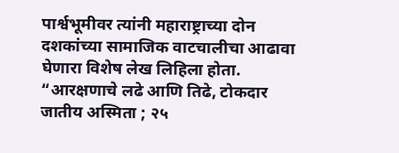पार्श्वभूमीवर त्यांनी महाराष्ट्राच्या दोन दशकांच्या सामाजिक वाटचालीचा आढावा घेणारा विशेष लेख लिहिला होता. “आरक्षणाचे लढे आणि तिढे, टोकदार जातीय अस्मिता ; २५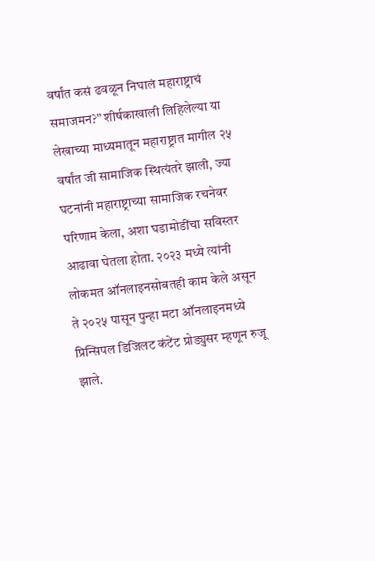वर्षांत कसं ढवळून निघालं महाराष्ट्राचं समाजमन?” शीर्षकाखाली लिहिलेल्या या लेखाच्या माध्यमातून महाराष्ट्रात मागील २५ वर्षांत जी सामाजिक स्थित्यंतरे झाली, ज्या घटनांनी महाराष्ट्राच्या सामाजिक रचनेवर परिणाम केला, अशा घडामोडींचा सविस्तर आढावा घेतला होता. २०२३ मध्ये त्यांनी लोकमत ऑनलाइनसोबतही काम केले असून ते २०२५ पासून पुन्हा मटा ऑनलाइनमध्ये प्रिन्सिपल डिजिलट कंटेंट प्रोड्युसर म्हणून रुजू झाले.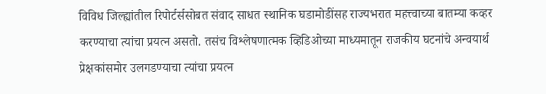विविध जिल्ह्यांतील रिपोर्टर्ससोबत संवाद साधत स्थानिक घडामोडींसह राज्यभरात महत्त्वाच्या बातम्या कव्हर करण्याचा त्यांचा प्रयत्न असतो. तसंच विश्लेषणात्मक व्हिडिओच्या माध्यमातून राजकीय घटनांचे अन्वयार्थ प्रेक्षकांसमोर उलगडण्याचा त्यांचा प्रयत्न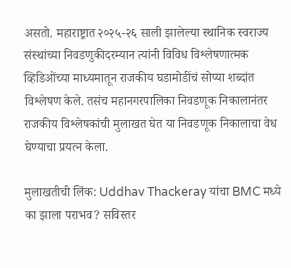असतो. महाराष्ट्रात २०२५-२६ साली झालेल्या स्थानिक स्वराज्य संस्थांच्या निवडणुकीदरम्यान त्यांनी विविध विश्लेषणात्मक व्हिडिओंच्या माध्यमातून राजकीय घडामोडींचं सोप्या शब्दांत विश्लेषण केले. तसंच महानगरपालिका निवडणूक निकालानंतर राजकीय विश्लेषकांची मुलाखत घेत या निवडणूक निकालाचा वेध घेण्याचा प्रयत्न केला.

मुलाखतीची लिंक: Uddhav Thackeray यांचा BMC मध्ये का झाला पराभव? सविस्तर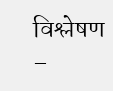विश्लेषण –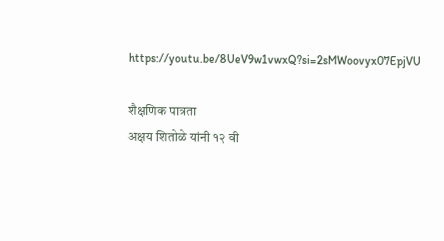https://youtu.be/8UeV9w1vwxQ?si=2sMWoovyx07EpjVU

शैक्षणिक पात्रता
अक्षय शितोळे यांनी १२ वी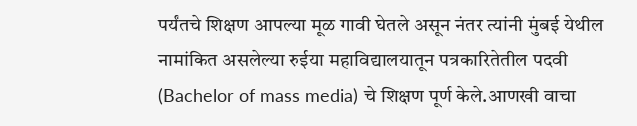पर्यंतचे शिक्षण आपल्या मूळ गावी घेतले असून नंतर त्यांनी मुंबई येथील नामांकित असलेल्या रुईया महाविद्यालयातून पत्रकारितेतील पदवी (Bachelor of mass media) चे शिक्षण पूर्ण केले.आणखी वाचा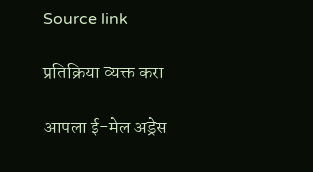Source link

प्रतिक्रिया व्यक्त करा

आपला ई-मेल अड्रेस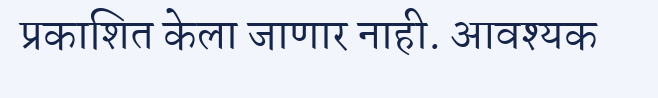प्रकाशित केला जाणार नाही. आवश्यक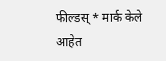फील्डस् * मार्क केले आहेत